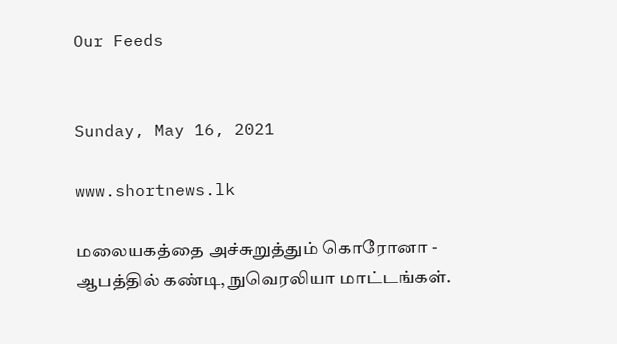Our Feeds


Sunday, May 16, 2021

www.shortnews.lk

மலையகத்தை அச்சுறுத்தும் கொரோனா - ஆபத்தில் கண்டி, நுவெரலியா மாட்டங்கள்.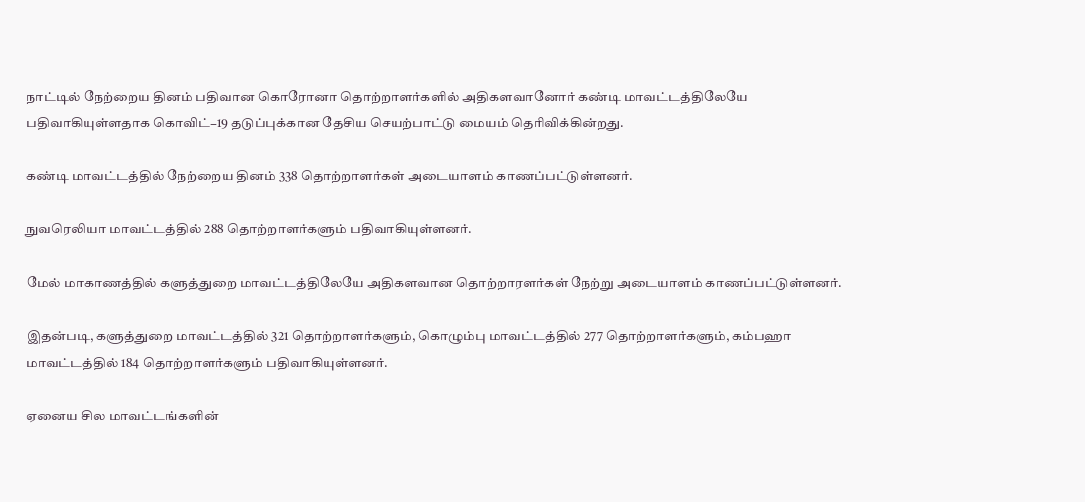நாட்டில் நேற்றைய தினம் பதிவான கொரோனா தொற்றாளர்களில் அதிகளவானோர் கண்டி மாவட்டத்திலேயே பதிவாகியுள்ளதாக கொவிட்−19 தடுப்புக்கான தேசிய செயற்பாட்டு மையம் தெரிவிக்கின்றது.

கண்டி மாவட்டத்தில் நேற்றைய தினம் 338 தொற்றாளர்கள் அடையாளம் காணப்பட்டுள்ளனர்.

நுவரெலியா மாவட்டத்தில் 288 தொற்றாளர்களும் பதிவாகியுள்ளனர்.

மேல் மாகாணத்தில் களுத்துறை மாவட்டத்திலேயே அதிகளவான தொற்றாரளர்கள் நேற்று அடையாளம் காணப்பட்டுள்ளனர்.

இதன்படி, களுத்துறை மாவட்டத்தில் 321 தொற்றாளர்களும், கொழும்பு மாவட்டத்தில் 277 தொற்றாளர்களும், கம்பஹா மாவட்டத்தில் 184 தொற்றாளர்களும் பதிவாகியுள்ளனர்.

ஏனைய சில மாவட்டங்களின்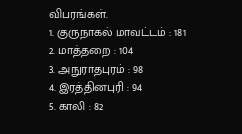விபரங்கள்.
1. குருநாகல் மாவட்டம் : 181
2. மாத்தறை : 104
3. அநுராதபுரம் : 98
4. இரத்தினபுரி : 94
5. காலி : 82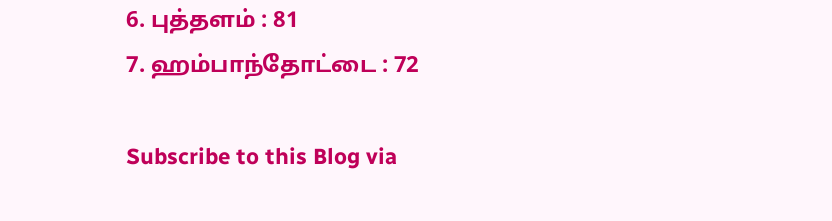6. புத்தளம் : 81
7. ஹம்பாந்தோட்டை : 72

Subscribe to this Blog via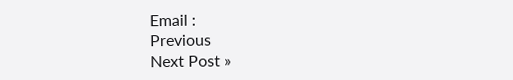Email :
Previous
Next Post »